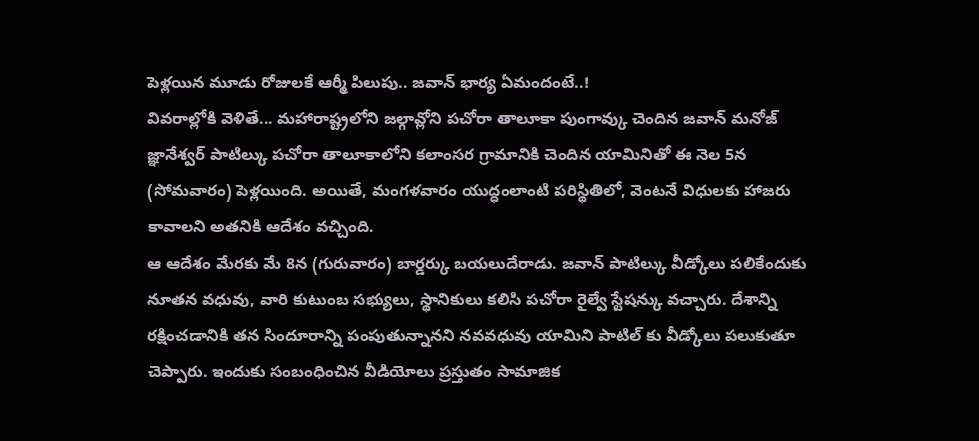పెళ్లయిన మూడు రోజులకే ఆర్మీ పిలుపు.. జవాన్ భార్య ఏమందంటే..!
వివరాల్లోకి వెళితే... మహారాష్ట్రలోని జల్గావ్లోని పచోరా తాలూకా పుంగావ్కు చెందిన జవాన్ మనోజ్ జ్ఞానేశ్వర్ పాటిల్కు పచోరా తాలూకాలోని కలాంసర గ్రామానికి చెందిన యామినితో ఈ నెల 5న (సోమవారం) పెళ్లయింది. అయితే, మంగళవారం యుద్ధంలాంటి పరిస్థితిలో, వెంటనే విధులకు హాజరు కావాలని అతనికి ఆదేశం వచ్చింది.
ఆ ఆదేశం మేరకు మే 8న (గురువారం) బార్డర్కు బయలుదేరాడు. జవాన్ పాటిల్కు వీడ్కోలు పలికేందుకు నూతన వధువు, వారి కుటుంబ సభ్యులు, స్థానికులు కలిసి పచోరా రైల్వే స్టేషన్కు వచ్చారు. దేశాన్ని రక్షించడానికి తన సిందూరాన్ని పంపుతున్నానని నవవధువు యామిని పాటిల్ కు వీడ్కోలు పలుకుతూ చెప్పారు. ఇందుకు సంబంధించిన వీడియోలు ప్రస్తుతం సామాజిక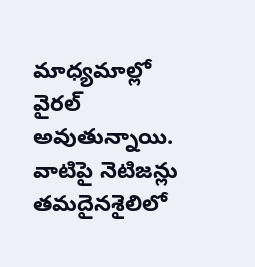మాధ్యమాల్లో వైరల్ అవుతున్నాయి. వాటిపై నెటిజన్లు తమదైనశైలిలో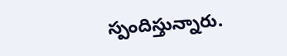స్పందిస్తున్నారు.